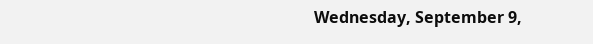Wednesday, September 9,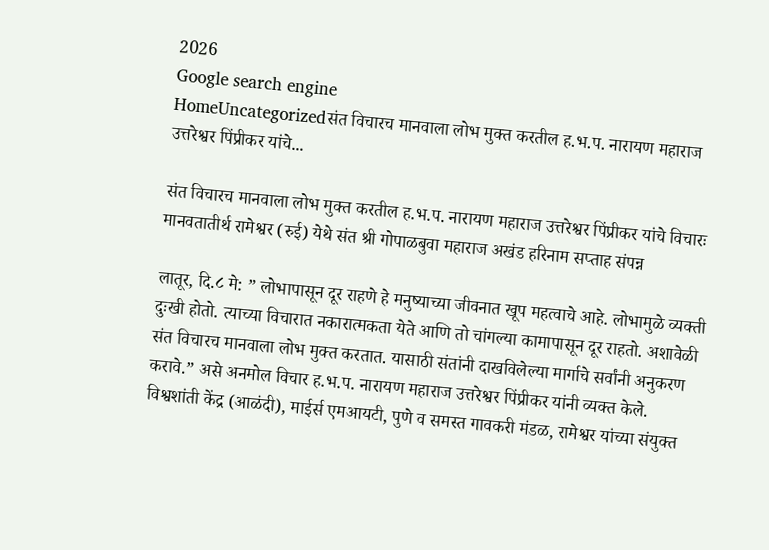2026
Google search engine
HomeUncategorizedसंत विचारच मानवाला लोभ मुक्त करतील ह.भ.प. नारायण महाराज उत्तरेश्वर पिंप्रीकर यांचे...

संत विचारच मानवाला लोभ मुक्त करतील ह.भ.प. नारायण महाराज उत्तरेश्वर पिंप्रीकर यांचे विचारः मानवतातीर्थ रामेश्वर (रुई) येथे संत श्री गोपाळबुवा महाराज अखंड हरिनाम सप्ताह संपन्न

लातूर, दि.८ मे: ” लोभापासून दूर राहणे हे मनुष्याच्या जीवनात खूप महत्वाचे आहे. लोभामुळे व्यक्ती दुःखी होतो. त्याच्या विचारात नकारात्मकता येते आणि तो चांगल्या कामापासून दूर राहतो. अशावेळी संत विचारच मानवाला लोभ मुक्त करतात. यासाठी संतांनी दाखविलेल्या मार्गाचे सर्वांनी अनुकरण करावे.” असे अनमोल विचार ह.भ.प. नारायण महाराज उत्तरेश्वर पिंप्रीकर यांनी व्यक्त केले.
विश्वशांती केंद्र (आळंदी), माईर्स एमआयटी, पुणे व समस्त गावकरी मंडळ, रामेश्वर यांच्या संयुक्त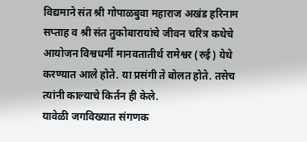विद्यमाने संत श्री गोपाळबुवा महाराज अखंड हरिनाम सप्ताह व श्री संत तुकोबारायांचे जीवन चरित्र कथेचे आयोजन विश्वधर्मी मानवतातीर्थ रामेश्वर (रुई) येथे करण्यात आले होते. या प्रसंगी ते बोलत होते. तसेच त्यांनी काल्याचे किर्तन ही केले.
यावेळी जगविख्यात संगणक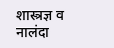शास्त्रज्ञ व नालंदा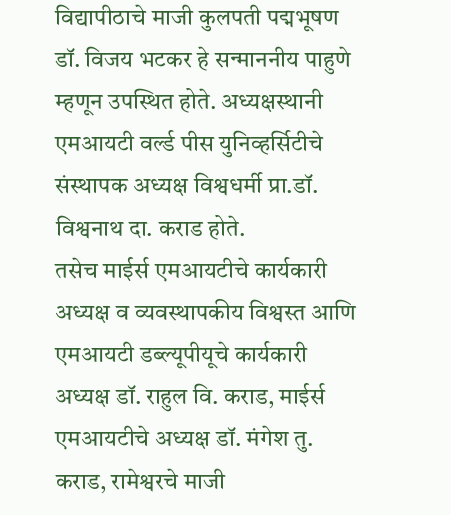विद्यापीठाचे माजी कुलपती पद्मभूषण डॉ. विजय भटकर हे सन्माननीय पाहुणे म्हणून उपस्थित होते. अध्यक्षस्थानी एमआयटी वर्ल्ड पीस युनिव्हर्सिटीचे संस्थापक अध्यक्ष विश्वधर्मी प्रा.डॉ. विश्वनाथ दा. कराड होते.
तसेच माईर्स एमआयटीचे कार्यकारी अध्यक्ष व व्यवस्थापकीय विश्वस्त आणि एमआयटी डब्ल्यूपीयूचे कार्यकारी अध्यक्ष डॉ. राहुल वि. कराड, माईर्स एमआयटीचे अध्यक्ष डॉ. मंगेश तु. कराड, रामेश्वरचे माजी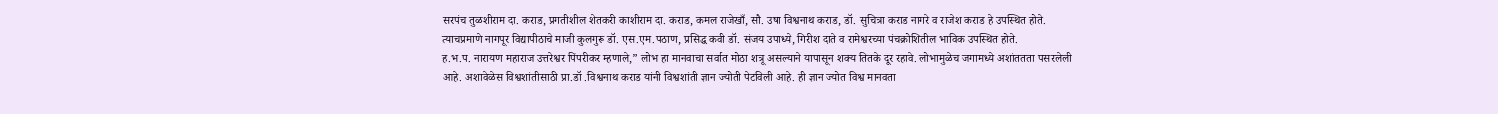सरपंच तुळशीराम दा. कराड, प्रगतीशील शेतकरी काशीराम दा. कराड, कमल राजेखाँ, सौ. उषा विश्वनाथ कराड, डॉ. सुचित्रा कराड नागरे व राजेश कराड हे उपस्थित होते.
त्याचप्रमाणे नागपूर विद्यापीठाचे माजी कुलगुरू डॉ. एस.एम.पठाण, प्रसिद्ध कवी डॉ. संजय उपाध्ये, गिरीश दाते व रामेश्वरच्या पंचक्रोशितील भाविक उपस्थित होते.
ह.भ.प. नारायण महाराज उत्तरेश्वर पिंपरीकर म्हणाले,” लोभ हा मानवाचा सर्वात मोठा शत्रू असल्याने यापासून शक्य तितके दूर रहावे. लोभामुळेच जगामध्ये अशांततता पसरलेली आहे. अशावेळेस विश्वशांतीसाठी प्रा.डॉ .विश्वनाथ कराड यांनी विश्वशांती ज्ञान ज्योती पेटविली आहे. ही ज्ञान ज्योत विश्व मानवता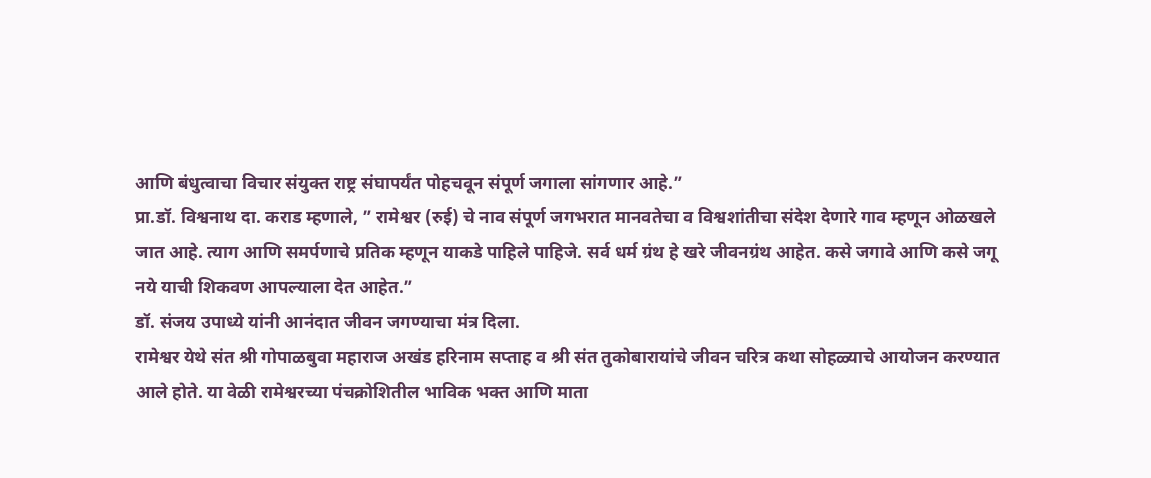आणि बंधुत्वाचा विचार संयुक्त राष्ट्र संघापर्यंत पोहचवून संपूर्ण जगाला सांगणार आहे.”
प्रा.डॉ. विश्वनाथ दा. कराड म्हणाले, ” रामेश्वर (रुई) चे नाव संपूर्ण जगभरात मानवतेचा व विश्वशांतीचा संदेश देणारे गाव म्हणून ओळखले जात आहे. त्याग आणि समर्पणाचे प्रतिक म्हणून याकडे पाहिले पाहिजे. सर्व धर्म ग्रंथ हे खरे जीवनग्रंथ आहेत. कसे जगावे आणि कसे जगू नये याची शिकवण आपल्याला देत आहेत.”
डॉ. संजय उपाध्ये यांनी आनंदात जीवन जगण्याचा मंत्र दिला.
रामेश्वर येथे संत श्री गोपाळबुवा महाराज अखंड हरिनाम सप्ताह व श्री संत तुकोबारायांचे जीवन चरित्र कथा सोहळ्याचे आयोजन करण्यात आले होते. या वेळी रामेश्वरच्या पंचक्रोशितील भाविक भक्त आणि माता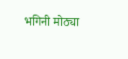भगिनी मोठ्या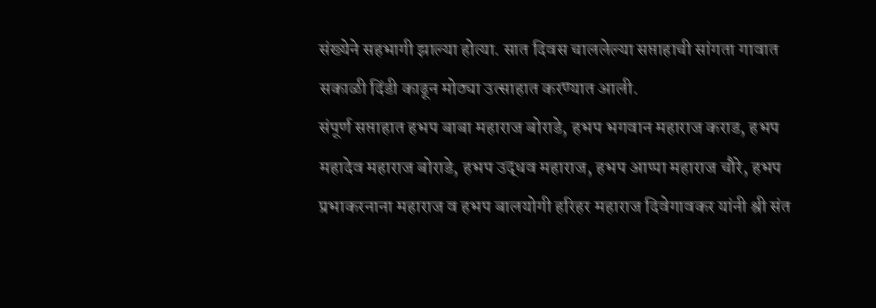संख्येने सहभागी झाल्या होत्या. सात दिवस चाललेल्या सप्ताहाची सांगता गावात सकाळी दिंडी काढून मोठ्या उत्साहात करण्यात आली.
संपूर्ण सप्ताहात हभप बाबा महाराज बोराडे, हभप भगवान महाराज कराड, हभप महादेव महाराज बोराडे, हभप उद्धव महाराज, हभप आप्पा महाराज चौरे, हभप प्रभाकरनाना महाराज व हभप बालयोगी हरिहर महाराज दिवेगावकर यांनी श्री संत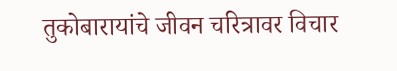तुकोबारायांचे जीवन चरित्रावर विचार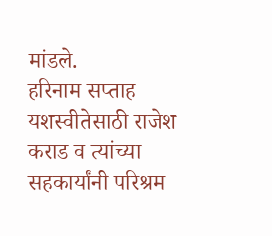मांडले.
हरिनाम सप्ताह यशस्वीतेसाठी राजेश कराड व त्यांच्या सहकार्यांनी परिश्रम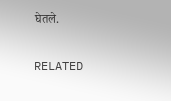घेतले.

RELATED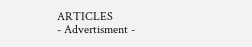ARTICLES
- Advertisment -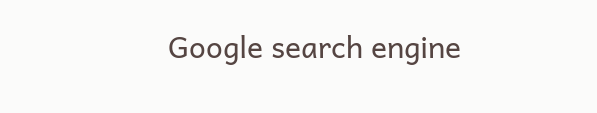Google search engine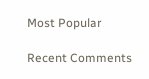Most Popular

Recent Comments